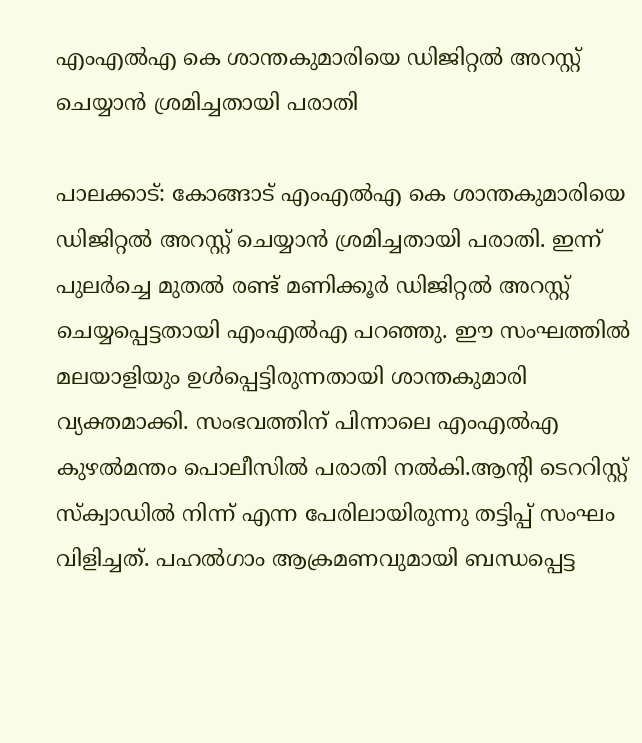എംഎൽഎ കെ ശാന്തകുമാരിയെ ഡിജിറ്റൽ അറസ്റ്റ് ചെയ്യാൻ ശ്രമിച്ചതായി പരാതി

പാലക്കാട്: കോങ്ങാട് എംഎൽഎ കെ ശാന്തകുമാരിയെ ഡിജിറ്റൽ അറസ്റ്റ് ചെയ്യാൻ ശ്രമിച്ചതായി പരാതി. ഇന്ന് പുലർച്ചെ മുതൽ രണ്ട് മണിക്കൂർ ഡിജിറ്റൽ അറസ്റ്റ് ചെയ്യപ്പെട്ടതായി എംഎൽഎ പറഞ്ഞു. ഈ സംഘത്തിൽ മലയാളിയും ഉൾപ്പെട്ടിരുന്നതായി ശാന്തകുമാരി വ്യക്തമാക്കി. സംഭവത്തിന് പിന്നാലെ എംഎൽഎ കുഴൽമന്തം പൊലീസിൽ പരാതി നൽകി.ആന്റി ടെററിസ്റ്റ് സ്ക്വാഡിൽ നിന്ന് എന്ന പേരിലായിരുന്നു തട്ടിപ്പ് സംഘം വിളിച്ചത്. പഹൽഗാം ആക്രമണവുമായി ബന്ധപ്പെട്ട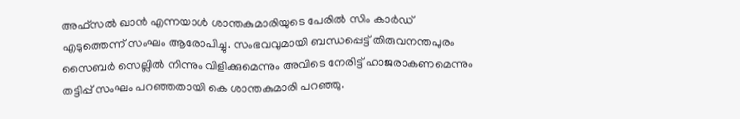അഫ്‌സൽ ഖാൻ എന്നയാൾ ശാന്തകുമാരിയുടെ പേരിൽ സിം കാർഡ് എടുത്തെന്ന് സംഘം ആരോപിച്ചു. സംഭവവുമായി ബന്ധപ്പെട്ട് തിരുവനന്തപുരം സൈബർ സെല്ലിൽ നിന്നും വിളിക്കുമെന്നും അവിടെ നേരിട്ട് ഹാജരാകണമെന്നും തട്ടിപ്പ് സംഘം പറഞ്ഞതായി കെ ശാന്തകുമാരി പറഞ്ഞു.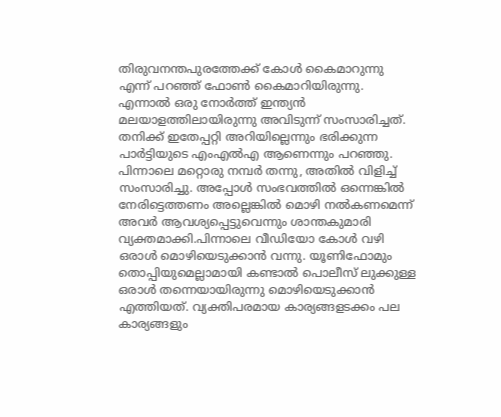തിരുവനന്തപുരത്തേക്ക് കോൾ കൈമാറുന്നു എന്ന് പറഞ്ഞ് ഫോൺ കൈമാറിയിരുന്നു. എന്നാൽ ഒരു നോർത്ത് ഇന്ത്യൻ മലയാളത്തിലായിരുന്നു അവിടുന്ന് സംസാരിച്ചത്. തനിക്ക് ഇതേപ്പറ്റി അറിയില്ലെന്നും ഭരിക്കുന്ന പാർട്ടിയുടെ എംഎൽഎ ആണെന്നും പറഞ്ഞു. പിന്നാലെ മറ്റൊരു നമ്പർ തന്നു, അതിൽ വിളിച്ച് സംസാരിച്ചു. അപ്പോൾ സംഭവത്തിൽ ഒന്നെങ്കിൽ നേരിട്ടെത്തണം അല്ലെങ്കിൽ മൊഴി നൽകണമെന്ന് അവർ ആവശ്യപ്പെട്ടുവെന്നും ശാന്തകുമാരി വ്യക്തമാക്കി.പിന്നാലെ വീഡിയോ കോൾ വഴി ഒരാൾ മൊഴിയെടുക്കാൻ വന്നു. യൂണിഫോമും തൊപ്പിയുമെല്ലാമായി കണ്ടാൽ പൊലീസ് ലുക്കുള്ള ഒരാൾ തന്നെയായിരുന്നു മൊഴിയെടുക്കാൻ എത്തിയത്. വ്യക്തിപരമായ കാര്യങ്ങളടക്കം പല കാര്യങ്ങളും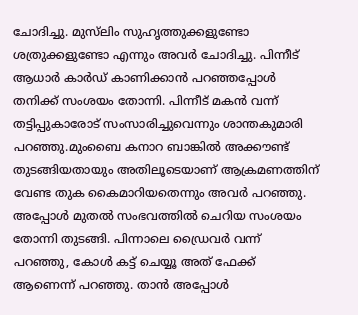ചോദിച്ചു. മുസ്‌ലിം സുഹൃത്തുക്കളുണ്ടോ ശത്രുക്കളുണ്ടോ എന്നും അവർ ചോദിച്ചു. പിന്നീട് ആധാർ കാർഡ് കാണിക്കാൻ പറഞ്ഞപ്പോൾ തനിക്ക് സംശയം തോന്നി. പിന്നീട് മകൻ വന്ന് തട്ടിപ്പുകാരോട് സംസാരിച്ചുവെന്നും ശാന്തകുമാരി പറഞ്ഞു.മുംബൈ കനാറ ബാങ്കിൽ അക്കൗണ്ട് തുടങ്ങിയതായും അതിലൂടെയാണ് ആക്രമണത്തിന് വേണ്ട തുക കൈമാറിയതെന്നും അവർ പറഞ്ഞു. അപ്പോൾ മുതൽ സംഭവത്തിൽ ചെറിയ സംശയം തോന്നി തുടങ്ങി. പിന്നാലെ ഡ്രൈവർ വന്ന് പറഞ്ഞു, കോൾ കട്ട് ചെയ്യൂ അത് ഫേക്ക് ആണെന്ന് പറഞ്ഞു. താൻ അപ്പോൾ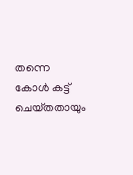തന്നെ കോൾ കട്ട് ചെയ്‌തതായും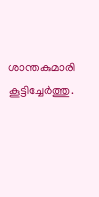ശാന്തകുമാരി കൂട്ടിച്ചേർത്തു.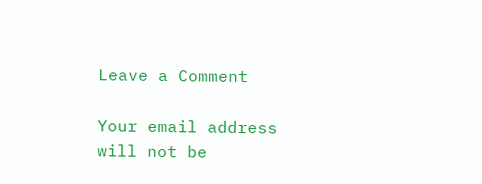Leave a Comment

Your email address will not be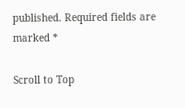published. Required fields are marked *

Scroll to Top